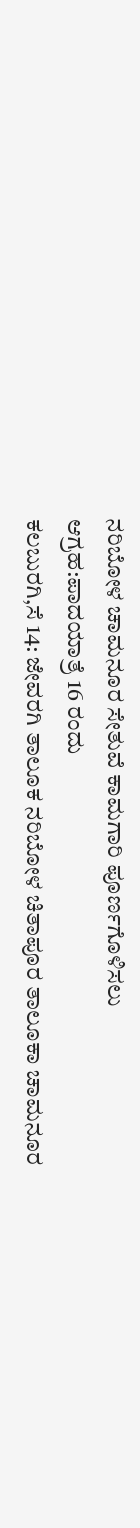ನರಿಬೋಳ ಚಾಮನೂರ ಸೇತುವೆ ಕಾಮಗಾರಿ ಪೂರ್ಣಗೊಳಿಸಲು ಆಗ್ರಹ:ಪಾದಯಾತ್ರೆ 16 ರಂದು
ಕಲಬುರಗಿ,ಸೆ 14: ಜೇವರಗಿ ತಾಲೂಕ ನರಿಬೋಳ ಚಿತಾಪೂರ ತಾಲೂಕಾ ಚಾಮನೂರ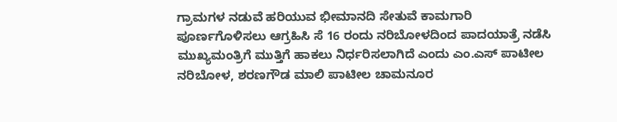ಗ್ರಾಮಗಳ ನಡುವೆ ಹರಿಯುವ ಭೀಮಾನದಿ ಸೇತುವೆ ಕಾಮಗಾರಿ ಪೂರ್ಣಗೊಳಿಸಲು ಆಗ್ರಹಿಸಿ ಸೆ 16 ರಂದು ನರಿಬೋಳದಿಂದ ಪಾದಯಾತ್ರೆ ನಡೆಸಿ ಮುಖ್ಯಮಂತ್ರಿಗೆ ಮುತ್ತಿಗೆ ಹಾಕಲು ನಿರ್ಧರಿಸಲಾಗಿದೆ ಎಂದು ಎಂ.ಎಸ್ ಪಾಟೀಲ ನರಿಬೋಳ, ಶರಣಗೌಡ ಮಾಲಿ ಪಾಟೀಲ ಚಾಮನೂರ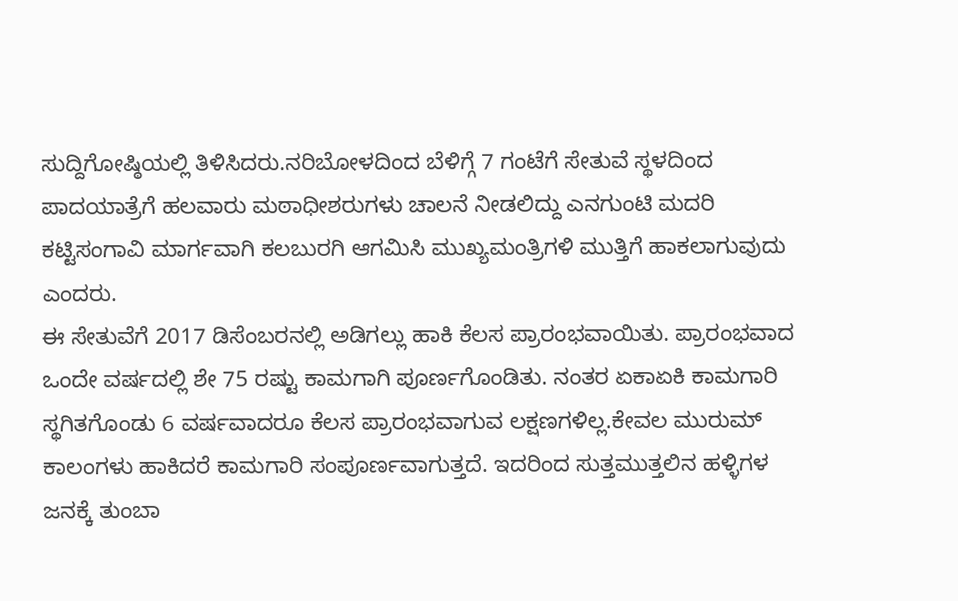ಸುದ್ದಿಗೋಷ್ಠಿಯಲ್ಲಿ ತಿಳಿಸಿದರು.ನರಿಬೋಳದಿಂದ ಬೆಳಿಗ್ಗೆ 7 ಗಂಟೆಗೆ ಸೇತುವೆ ಸ್ಥಳದಿಂದ ಪಾದಯಾತ್ರೆಗೆ ಹಲವಾರು ಮಠಾಧೀಶರುಗಳು ಚಾಲನೆ ನೀಡಲಿದ್ದು ಎನಗುಂಟಿ ಮದರಿ ಕಟ್ಟಿಸಂಗಾವಿ ಮಾರ್ಗವಾಗಿ ಕಲಬುರಗಿ ಆಗಮಿಸಿ ಮುಖ್ಯಮಂತ್ರಿಗಳಿ ಮುತ್ತಿಗೆ ಹಾಕಲಾಗುವುದು ಎಂದರು.
ಈ ಸೇತುವೆಗೆ 2017 ಡಿಸೆಂಬರನಲ್ಲಿ ಅಡಿಗಲ್ಲು ಹಾಕಿ ಕೆಲಸ ಪ್ರಾರಂಭವಾಯಿತು. ಪ್ರಾರಂಭವಾದ ಒಂದೇ ವರ್ಷದಲ್ಲಿ ಶೇ 75 ರಷ್ಟು ಕಾಮಗಾಗಿ ಪೂರ್ಣಗೊಂಡಿತು. ನಂತರ ಏಕಾಏಕಿ ಕಾಮಗಾರಿ ಸ್ಥಗಿತಗೊಂಡು 6 ವರ್ಷವಾದರೂ ಕೆಲಸ ಪ್ರಾರಂಭವಾಗುವ ಲಕ್ಷಣಗಳಿಲ್ಲ.ಕೇವಲ ಮುರುಮ್ ಕಾಲಂಗಳು ಹಾಕಿದರೆ ಕಾಮಗಾರಿ ಸಂಪೂರ್ಣವಾಗುತ್ತದೆ. ಇದರಿಂದ ಸುತ್ತಮುತ್ತಲಿನ ಹಳ್ಳಿಗಳ ಜನಕ್ಕೆ ತುಂಬಾ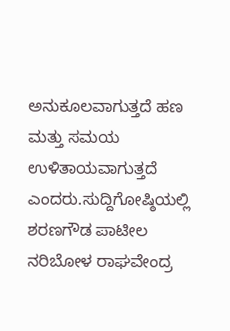ಅನುಕೂಲವಾಗುತ್ತದೆ ಹಣ ಮತ್ತು ಸಮಯ ಉಳಿತಾಯವಾಗುತ್ತದೆ ಎಂದರು.ಸುದ್ದಿಗೋಷ್ಠಿಯಲ್ಲಿ ಶರಣಗೌಡ ಪಾಟೀಲ ನರಿಬೋಳ ರಾಘವೇಂದ್ರ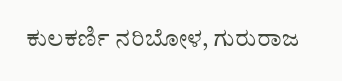ಕುಲಕರ್ಣಿ ನರಿಬೋಳ, ಗುರುರಾಜ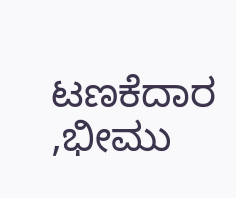ಟಣಕೆದಾರ ,ಭೀಮು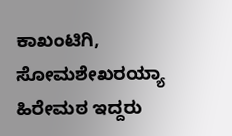ಕಾಖಂಟಿಗಿ, ಸೋಮಶೇಖರಯ್ಯಾ ಹಿರೇಮಠ ಇದ್ದರು